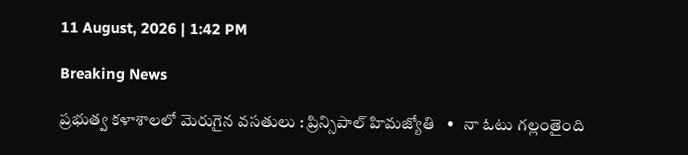11 August, 2026 | 1:42 PM

Breaking News

ప్రభుత్వ కళాశాలలో మెరుగైన వసతులు : ప్రిన్సిపాల్ హిమజ్యోతి   •   నా ఓటు గల్లంతైంది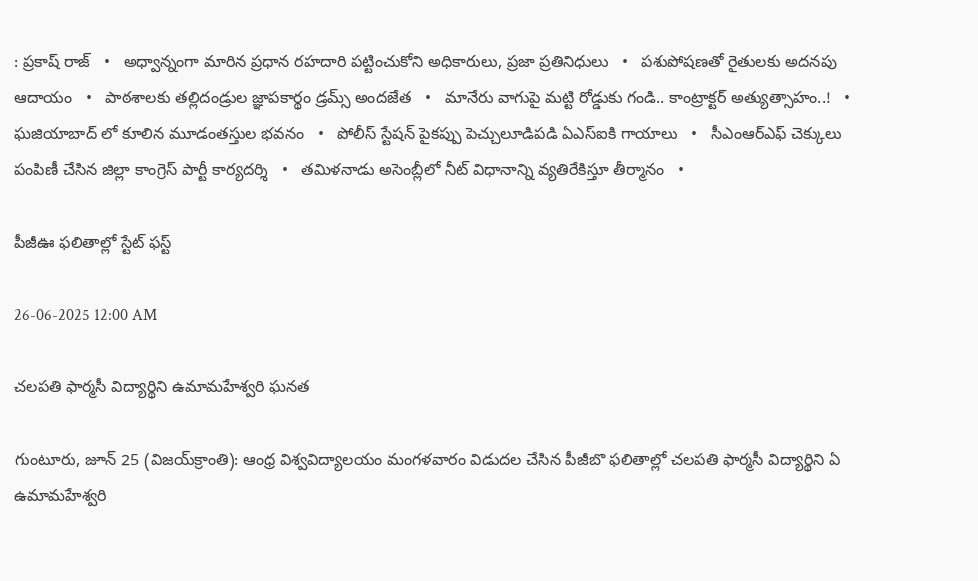: ప్రకాష్ రాజ్   •   అధ్వాన్నంగా మారిన ప్రధాన రహదారి పట్టించుకోని అధికారులు, ప్రజా ప్రతినిధులు   •   పశుపోషణతో రైతులకు అదనపు ఆదాయం   •   పాఠశాలకు తల్లిదండ్రుల జ్ఞాపకార్థం డ్రమ్స్ అందజేత   •   మానేరు వాగుపై మట్టి రోడ్డుకు గండి.. కాంట్రాక్టర్ అత్యుత్సాహం..!   •   ఘజియాబాద్ లో కూలిన మూడంతస్తుల భవనం   •   పోలీస్ స్టేషన్ పైకప్పు పెచ్చులూడిపడి ఏఎస్ఐకి గాయాలు   •   సీఎంఆర్ఎఫ్ చెక్కులు పంపిణీ చేసిన జిల్లా కాంగ్రెస్ పార్టీ కార్యదర్శి   •   తమిళనాడు అసెంబ్లీలో నీట్ విధానాన్ని వ్యతిరేకిస్తూ తీర్మానం   •

పీజీఊ ఫలితాల్లో స్టేట్ ఫస్ట్

26-06-2025 12:00 AM

చలపతి ఫార్మసీ విద్యార్థిని ఉమామహేశ్వరి ఘనత

గుంటూరు, జూన్ 25 (విజయ్‌క్రాంతి): ఆంధ్ర విశ్వవిద్యాలయం మంగళవారం విడుదల చేసిన పీజీబొ ఫలితాల్లో చలపతి ఫార్మసీ విద్యార్థిని ఏ ఉమామహేశ్వరి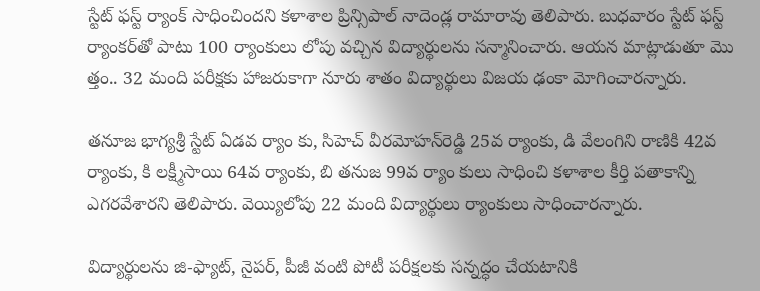స్టేట్ ఫస్ట్ ర్యాంక్ సాధించిందని కళాశాల ప్రిన్సిపాల్ నాదెండ్ల రామారావు తెలిపారు. బుధవారం స్టేట్ ఫస్ట్ ర్యాంకర్‌తో పాటు 100 ర్యాంకులు లోపు వచ్చిన విద్యార్థులను సన్మానించారు. ఆయన మాట్లాడుతూ మొ త్తం.. 32 మంది పరీక్షకు హాజరుకాగా నూరు శాతం విద్యార్థులు విజయ ఢంకా మోగించారన్నారు.

తనూజ భాగ్యశ్రీ స్టేట్ ఏడవ ర్యాం కు, సిహెచ్ వీరమోహన్‌రెడ్డి 25వ ర్యాంకు, డి వేలంగిని రాణికి 42వ ర్యాంకు, కి లక్ష్మీసాయి 64వ ర్యాంకు, బి తనుజ 99వ ర్యాం కులు సాధించి కళాశాల కీర్తి పతాకాన్ని ఎగరవేశారని తెలిపారు. వెయ్యిలోపు 22 మంది విద్యార్థులు ర్యాంకులు సాధించారన్నారు.

విద్యార్థులను జి-ఫ్యాట్, నైపర్, పీజీ వంటి పోటీ పరీక్షలకు సన్నద్ధం చేయటానికి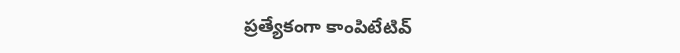ప్రత్యేకంగా కాంపిటేటివ్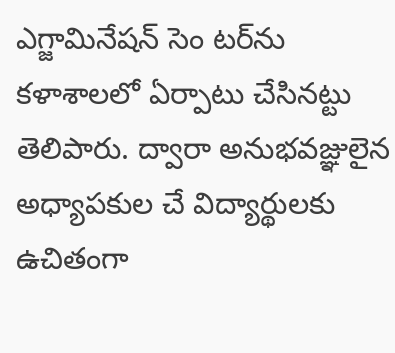ఎగ్జామినేషన్ సెం టర్‌ను కళాశాలలో ఏర్పాటు చేసినట్టు తెలిపారు. ద్వారా అనుభవజ్ఞులైన అధ్యాపకుల చే విద్యార్థులకు ఉచితంగా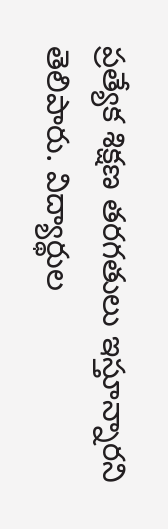ప్రత్యేక శిక్షణ తరగతులు ఇస్తూన్నారని తెలిపారు. విద్యార్థుల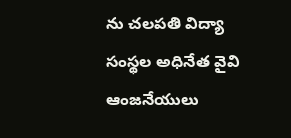ను చలపతి విద్యా సంస్థల అధినేత వైవి ఆంజనేయులు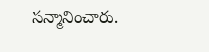సన్మానించారు.